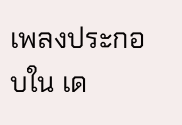เพลงประกอบใน เด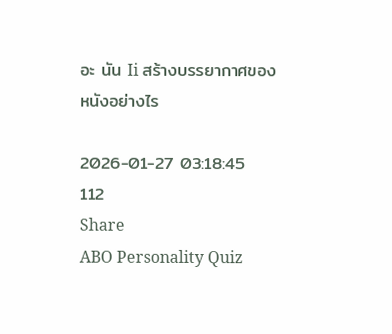อะ นัน Ii สร้างบรรยากาศของหนังอย่างไร

2026-01-27 03:18:45
112
Share
ABO Personality Quiz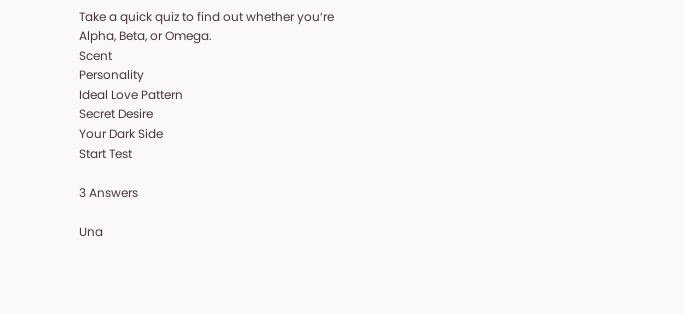Take a quick quiz to find out whether you‘re Alpha, Beta, or Omega.
Scent
Personality
Ideal Love Pattern
Secret Desire
Your Dark Side
Start Test

3 Answers

Una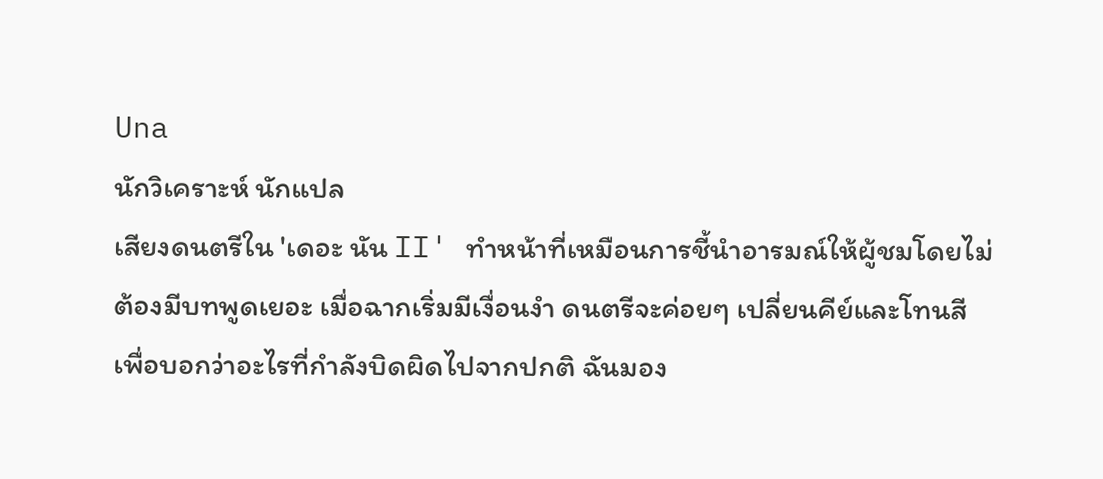Una
นักวิเคราะห์ นักแปล
เสียงดนตรีใน 'เดอะ นัน II' ทำหน้าที่เหมือนการชี้นำอารมณ์ให้ผู้ชมโดยไม่ต้องมีบทพูดเยอะ เมื่อฉากเริ่มมีเงื่อนงำ ดนตรีจะค่อยๆ เปลี่ยนคีย์และโทนสี เพื่อบอกว่าอะไรที่กำลังบิดผิดไปจากปกติ ฉันมอง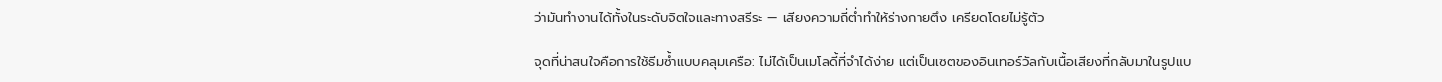ว่ามันทำงานได้ทั้งในระดับจิตใจและทางสรีระ — เสียงความถี่ต่ำทำให้ร่างกายตึง เครียดโดยไม่รู้ตัว

จุดที่น่าสนใจคือการใช้ธีมซ้ำแบบคลุมเครือ: ไม่ได้เป็นเมโลดี้ที่จำได้ง่าย แต่เป็นเซตของอินเทอร์วัลกับเนื้อเสียงที่กลับมาในรูปแบ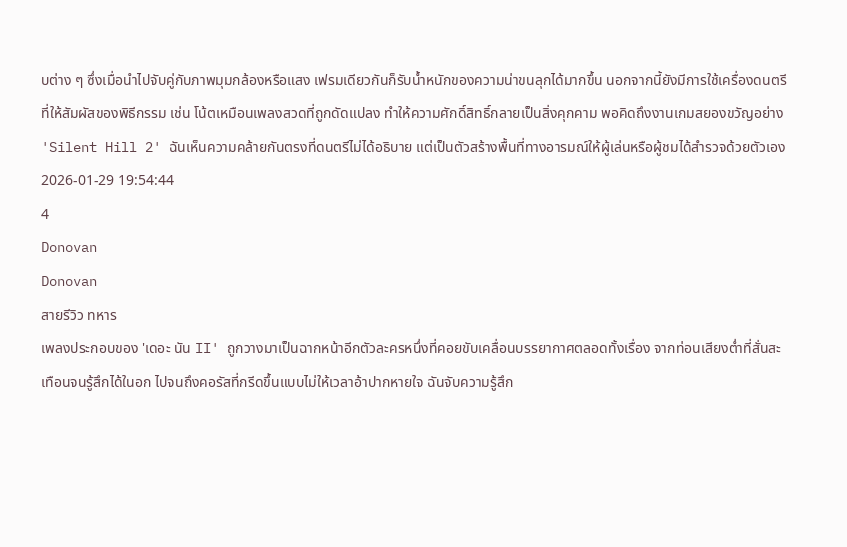บต่าง ๆ ซึ่งเมื่อนำไปจับคู่กับภาพมุมกล้องหรือแสง เฟรมเดียวกันก็รับน้ำหนักของความน่าขนลุกได้มากขึ้น นอกจากนี้ยังมีการใช้เครื่องดนตรีที่ให้สัมผัสของพิธีกรรม เช่น โน้ตเหมือนเพลงสวดที่ถูกดัดแปลง ทำให้ความศักดิ์สิทธิ์กลายเป็นสิ่งคุกคาม พอคิดถึงงานเกมสยองขวัญอย่าง 'Silent Hill 2' ฉันเห็นความคล้ายกันตรงที่ดนตรีไม่ได้อธิบาย แต่เป็นตัวสร้างพื้นที่ทางอารมณ์ให้ผู้เล่นหรือผู้ชมได้สำรวจด้วยตัวเอง
2026-01-29 19:54:44
4
Donovan
Donovan
สายรีวิว ทหาร
เพลงประกอบของ 'เดอะ นัน II' ถูกวางมาเป็นฉากหน้าอีกตัวละครหนึ่งที่คอยขับเคลื่อนบรรยากาศตลอดทั้งเรื่อง จากท่อนเสียงต่ำที่สั่นสะเทือนจนรู้สึกได้ในอก ไปจนถึงคอรัสที่กรีดขึ้นแบบไม่ให้เวลาอ้าปากหายใจ ฉันจับความรู้สึก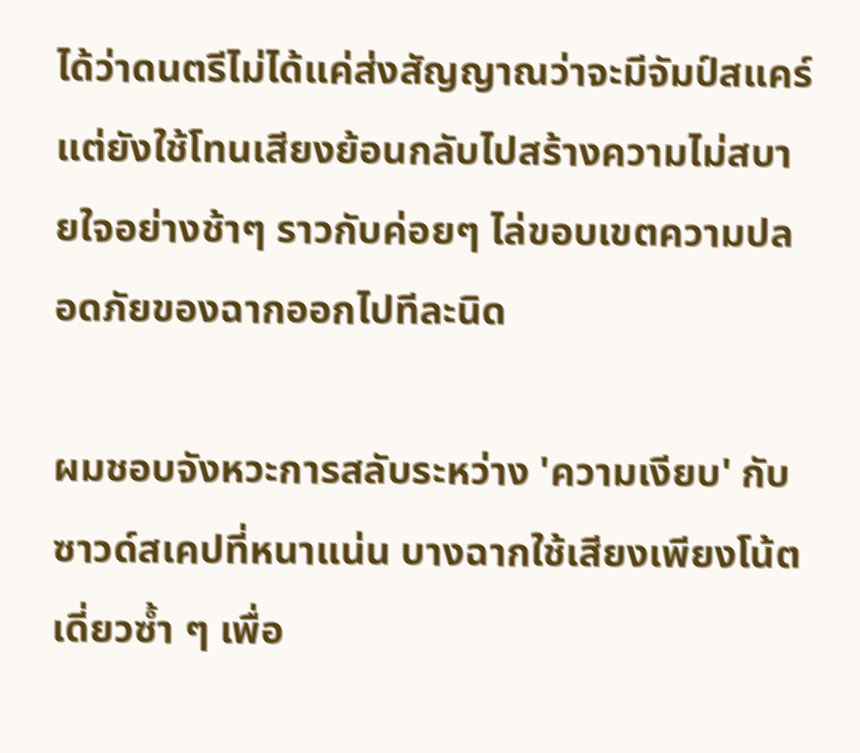ได้ว่าดนตรีไม่ได้แค่ส่งสัญญาณว่าจะมีจัมป์สแคร์ แต่ยังใช้โทนเสียงย้อนกลับไปสร้างความไม่สบายใจอย่างช้าๆ ราวกับค่อยๆ ไล่ขอบเขตความปลอดภัยของฉากออกไปทีละนิด

ผมชอบจังหวะการสลับระหว่าง 'ความเงียบ' กับซาวด์สเคปที่หนาแน่น บางฉากใช้เสียงเพียงโน้ตเดี่ยวซ้ำ ๆ เพื่อ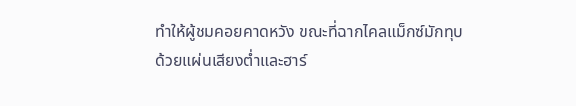ทำให้ผู้ชมคอยคาดหวัง ขณะที่ฉากไคลแม็กซ์มักทุบด้วยแผ่นเสียงต่ำและฮาร์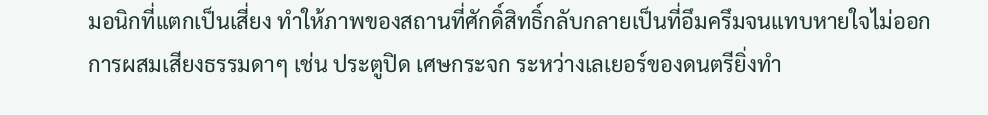มอนิกที่แตกเป็นเสี่ยง ทำให้ภาพของสถานที่ศักดิ์สิทธิ์กลับกลายเป็นที่อึมครึมจนแทบหายใจไม่ออก การผสมเสียงธรรมดาๆ เช่น ประตูปิด เศษกระจก ระหว่างเลเยอร์ของดนตรียิ่งทำ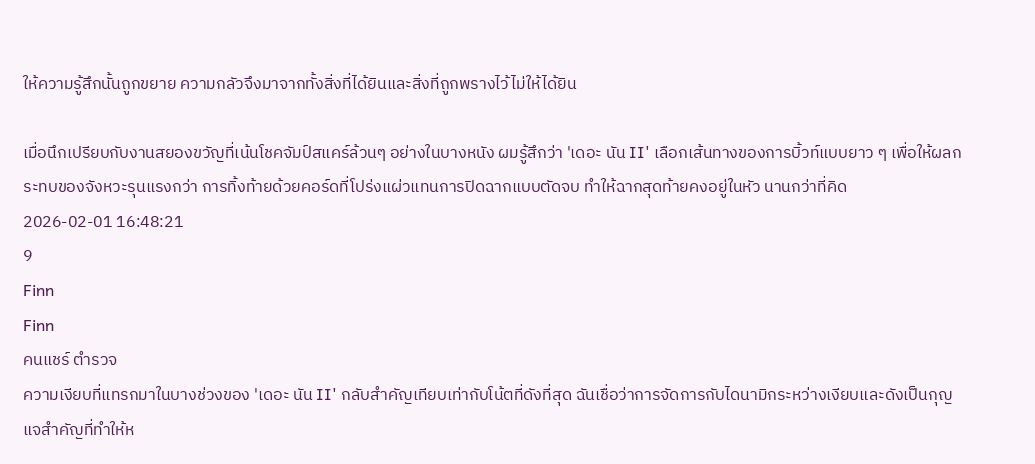ให้ความรู้สึกนั้นถูกขยาย ความกลัวจึงมาจากทั้งสิ่งที่ได้ยินและสิ่งที่ถูกพรางไว้ไม่ให้ได้ยิน

เมื่อนึกเปรียบกับงานสยองขวัญที่เน้นโชคจัมป์สแคร์ล้วนๆ อย่างในบางหนัง ผมรู้สึกว่า 'เดอะ นัน II' เลือกเส้นทางของการบิ้วท์แบบยาว ๆ เพื่อให้ผลกระทบของจังหวะรุนแรงกว่า การทิ้งท้ายด้วยคอร์ดที่โปร่งแผ่วแทนการปิดฉากแบบตัดจบ ทำให้ฉากสุดท้ายคงอยู่ในหัว นานกว่าที่คิด
2026-02-01 16:48:21
9
Finn
Finn
คนแชร์ ตำรวจ
ความเงียบที่แทรกมาในบางช่วงของ 'เดอะ นัน II' กลับสำคัญเทียบเท่ากับโน้ตที่ดังที่สุด ฉันเชื่อว่าการจัดการกับไดนามิกระหว่างเงียบและดังเป็นกุญแจสำคัญที่ทำให้ห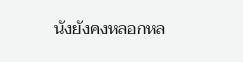นังยังคงหลอกหล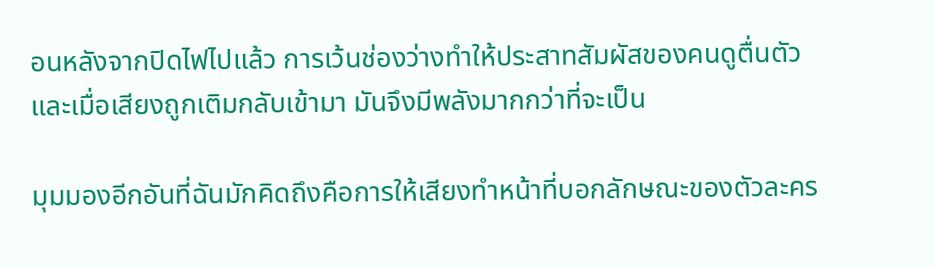อนหลังจากปิดไฟไปแล้ว การเว้นช่องว่างทำให้ประสาทสัมผัสของคนดูตื่นตัว และเมื่อเสียงถูกเติมกลับเข้ามา มันจึงมีพลังมากกว่าที่จะเป็น

มุมมองอีกอันที่ฉันมักคิดถึงคือการให้เสียงทำหน้าที่บอกลักษณะของตัวละคร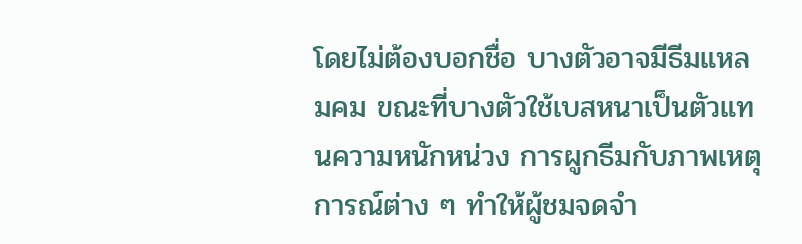โดยไม่ต้องบอกชื่อ บางตัวอาจมีธีมแหลมคม ขณะที่บางตัวใช้เบสหนาเป็นตัวแทนความหนักหน่วง การผูกธีมกับภาพเหตุการณ์ต่าง ๆ ทำให้ผู้ชมจดจำ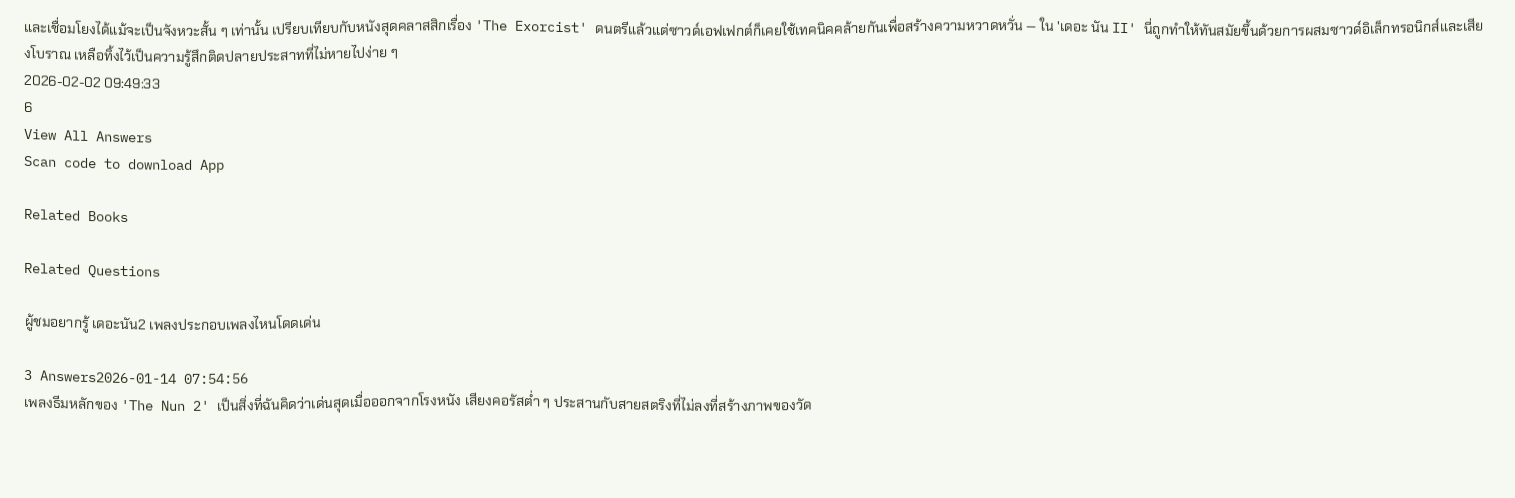และเชื่อมโยงได้แม้จะเป็นจังหวะสั้น ๆ เท่านั้น เปรียบเทียบกับหนังสุดคลาสสิกเรื่อง 'The Exorcist' ดนตรีแล้วแต่ซาวด์เอฟเฟกต์ก็เคยใช้เทคนิคคล้ายกันเพื่อสร้างความหวาดหวั่น — ใน 'เดอะ นัน II' นี่ถูกทำให้ทันสมัยขึ้นด้วยการผสมซาวด์อิเล็กทรอนิกส์และเสียงโบราณ เหลือทิ้งไว้เป็นความรู้สึกติดปลายประสาทที่ไม่หายไปง่าย ๆ
2026-02-02 09:49:33
6
View All Answers
Scan code to download App

Related Books

Related Questions

ผู้ชมอยากรู้ เดอะนัน2 เพลงประกอบเพลงไหนโดดเด่น

3 Answers2026-01-14 07:54:56
เพลงธีมหลักของ 'The Nun 2' เป็นสิ่งที่ฉันคิดว่าเด่นสุดเมื่อออกจากโรงหนัง เสียงคอรัสต่ำ ๆ ประสานกับสายสตริงที่ไม่ลงที่สร้างภาพของวัด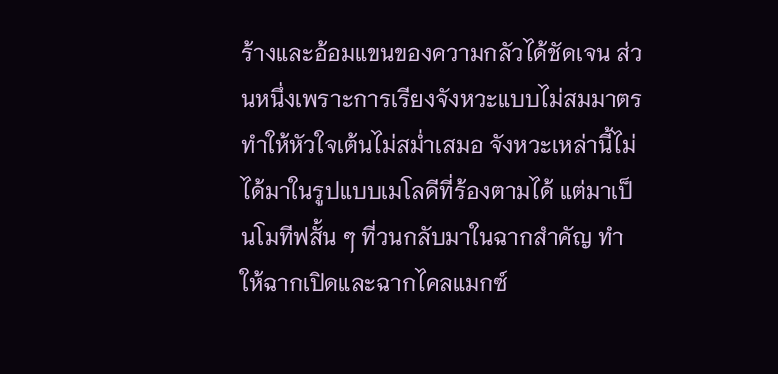ร้างและอ้อมแขนของความกลัวได้ชัดเจน ส่วนหนึ่งเพราะการเรียงจังหวะแบบไม่สมมาตรทำให้หัวใจเต้นไม่สม่ำเสมอ จังหวะเหล่านี้ไม่ได้มาในรูปแบบเมโลดีที่ร้องตามได้ แต่มาเป็นโมทีฟสั้น ๆ ที่วนกลับมาในฉากสำคัญ ทำให้ฉากเปิดและฉากไคลแมกซ์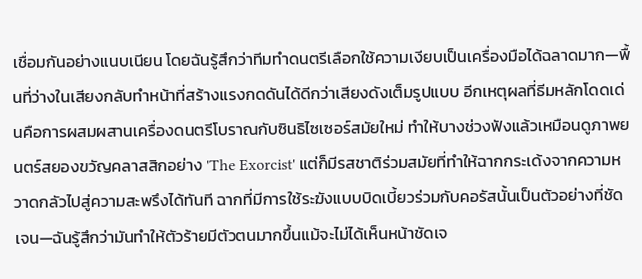เชื่อมกันอย่างแนบเนียน โดยฉันรู้สึกว่าทีมทำดนตรีเลือกใช้ความเงียบเป็นเครื่องมือได้ฉลาดมาก—พื้นที่ว่างในเสียงกลับทำหน้าที่สร้างแรงกดดันได้ดีกว่าเสียงดังเต็มรูปแบบ อีกเหตุผลที่ธีมหลักโดดเด่นคือการผสมผสานเครื่องดนตรีโบราณกับซินธิไซเซอร์สมัยใหม่ ทำให้บางช่วงฟังแล้วเหมือนดูภาพยนตร์สยองขวัญคลาสสิกอย่าง 'The Exorcist' แต่ก็มีรสชาติร่วมสมัยที่ทำให้ฉากกระเด้งจากความหวาดกลัวไปสู่ความสะพรึงได้ทันที ฉากที่มีการใช้ระฆังแบบบิดเบี้ยวร่วมกับคอรัสนั้นเป็นตัวอย่างที่ชัดเจน—ฉันรู้สึกว่ามันทำให้ตัวร้ายมีตัวตนมากขึ้นแม้จะไม่ได้เห็นหน้าชัดเจ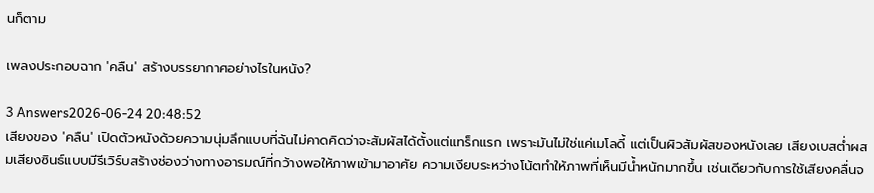นก็ตาม

เพลงประกอบฉาก 'คลืน' สร้างบรรยากาศอย่างไรในหนัง?

3 Answers2026-06-24 20:48:52
เสียงของ 'คลืน' เปิดตัวหนังด้วยความนุ่มลึกแบบที่ฉันไม่คาดคิดว่าจะสัมผัสได้ตั้งแต่แทร็กแรก เพราะมันไม่ใช่แค่เมโลดี้ แต่เป็นผิวสัมผัสของหนังเลย เสียงเบสต่ำผสมเสียงซินธ์แบบมีรีเวิร์บสร้างช่องว่างทางอารมณ์ที่กว้างพอให้ภาพเข้ามาอาศัย ความเงียบระหว่างโน้ตทำให้ภาพที่เห็นมีน้ำหนักมากขึ้น เช่นเดียวกับการใช้เสียงคลื่นจ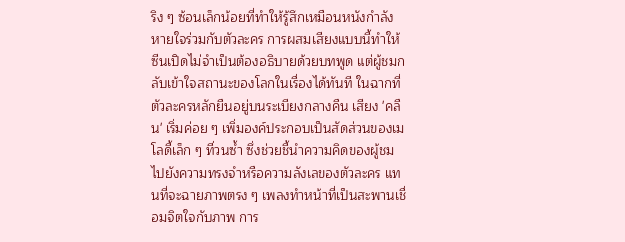ริง ๆ ซ้อนเล็กน้อยที่ทำให้รู้สึกเหมือนหนังกำลังหายใจร่วมกับตัวละคร การผสมเสียงแบบนี้ทำให้ซีนเปิดไม่จำเป็นต้องอธิบายด้วยบทพูด แต่ผู้ชมกลับเข้าใจสถานะของโลกในเรื่องได้ทันที ในฉากที่ตัวละครหลักยืนอยู่บนระเบียงกลางคืน เสียง 'คลืน' เริ่มค่อย ๆ เพิ่มองค์ประกอบเป็นสัดส่วนของเมโลดี้เล็ก ๆ ที่วนซ้ำ ซึ่งช่วยชี้นำความคิดของผู้ชมไปยังความทรงจำหรือความลังเลของตัวละคร แทนที่จะฉายภาพตรง ๆ เพลงทำหน้าที่เป็นสะพานเชื่อมจิตใจกับภาพ การ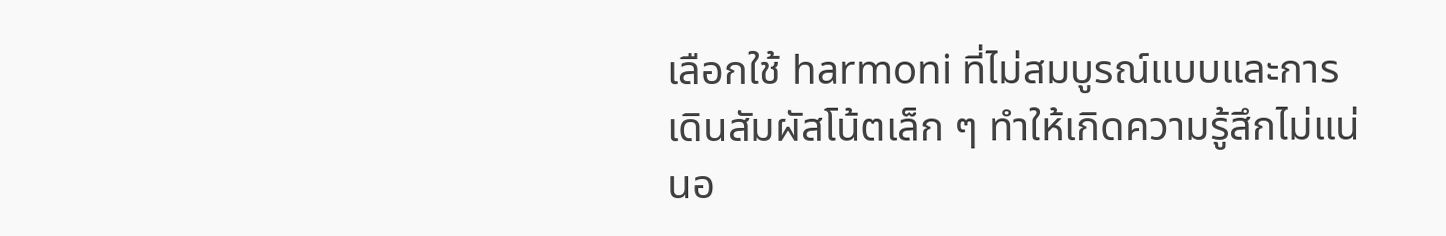เลือกใช้ harmoni ที่ไม่สมบูรณ์แบบและการเดินสัมผัสโน้ตเล็ก ๆ ทำให้เกิดความรู้สึกไม่แน่นอ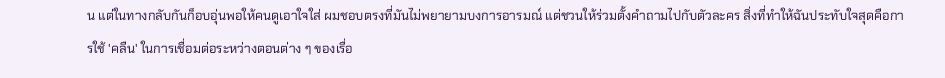น แต่ในทางกลับกันก็อบอุ่นพอให้คนดูเอาใจใส่ ผมชอบตรงที่มันไม่พยายามบงการอารมณ์ แต่ชวนให้ร่วมตั้งคำถามไปกับตัวละคร สิ่งที่ทำให้ฉันประทับใจสุดคือการใช้ 'คลืน' ในการเชื่อมต่อระหว่างตอนต่าง ๆ ของเรื่อ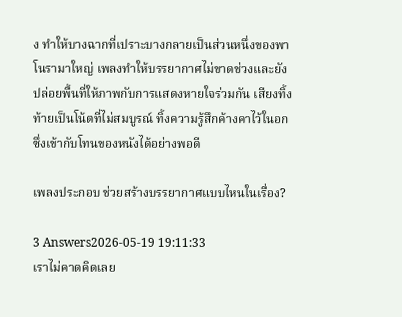ง ทำให้บางฉากที่เปราะบางกลายเป็นส่วนหนึ่งของพาโนรามาใหญ่ เพลงทำให้บรรยากาศไม่ขาดช่วงและยังปล่อยพื้นที่ให้ภาพกับการแสดงหายใจร่วมกัน เสียงทิ้งท้ายเป็นโน้ตที่ไม่สมบูรณ์ ทิ้งความรู้สึกค้างคาไว้ในอก ซึ่งเข้ากับโทนของหนังได้อย่างพอดี

เพลงประกอบ ช่วยสร้างบรรยากาศแบบไหนในเรื่อง?

3 Answers2026-05-19 19:11:33
เราไม่คาดคิดเลย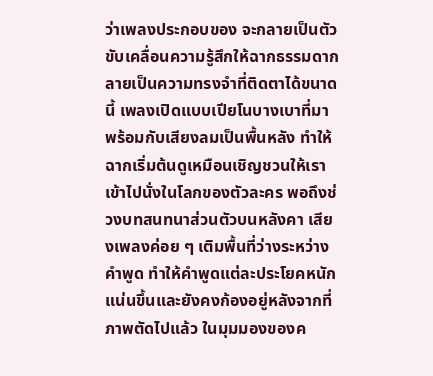ว่าเพลงประกอบของ จะกลายเป็นตัวขับเคลื่อนความรู้สึกให้ฉากธรรมดากลายเป็นความทรงจำที่ติดตาได้ขนาดนี้ เพลงเปิดแบบเปียโนบางเบาที่มาพร้อมกับเสียงลมเป็นพื้นหลัง ทำให้ฉากเริ่มต้นดูเหมือนเชิญชวนให้เราเข้าไปนั่งในโลกของตัวละคร พอถึงช่วงบทสนทนาส่วนตัวบนหลังคา เสียงเพลงค่อย ๆ เติมพื้นที่ว่างระหว่างคำพูด ทำให้คำพูดแต่ละประโยคหนักแน่นขึ้นและยังคงก้องอยู่หลังจากที่ภาพตัดไปแล้ว ในมุมมองของค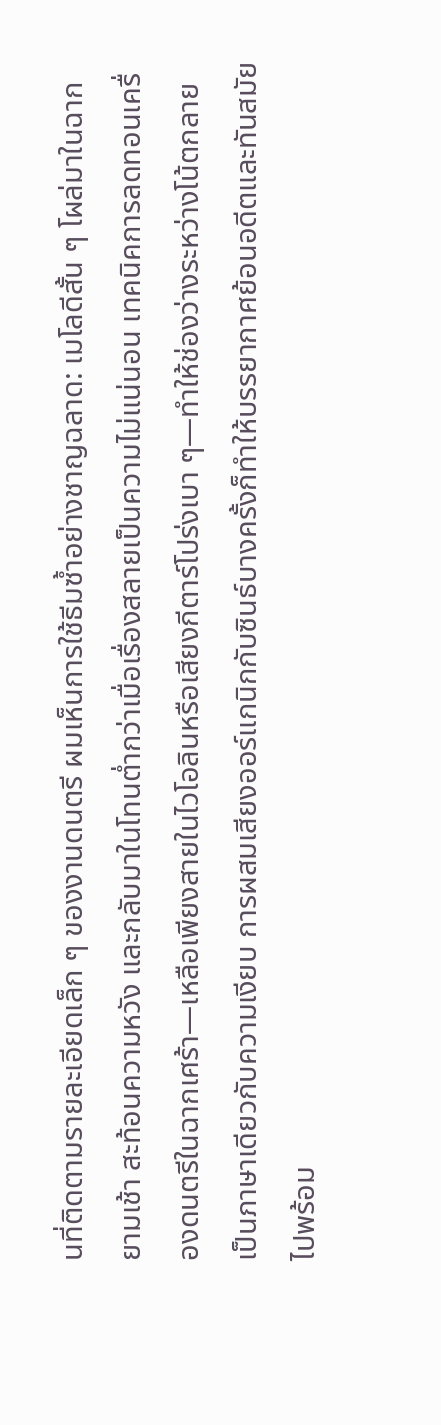นที่ติดตามรายละเอียดเล็ก ๆ ของงานดนตรี ผมเห็นการใช้ธีมซ้ำอย่างชาญฉลาด: เมโลดีสั้น ๆ โผล่มาในฉากยามเช้า สะท้อนความหวัง และกลับมาในโทนต่ำกว่าเมื่อเรื่องสลายเป็นความไม่แน่นอน เทคนิคการลดทอนเครื่องดนตรีในฉากเศร้า—เหลือเพียงสายในไวโอลินหรือเสียงกีตาร์โปร่งเบา ๆ—ทำให้ช่องว่างระหว่างโน้ตกลายเป็นภาษาเดียวกับความเงียบ การผสมเสียงออร์แกนิกกับซินธ์บางครั้งก็ทำให้บรรยากาศย้อนอดีตและทันสมัยไปพร้อม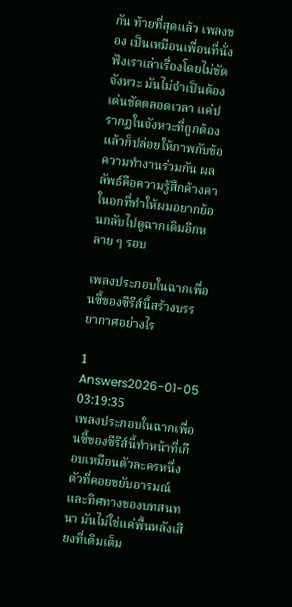กัน ท้ายที่สุดแล้ว เพลงของ เป็นเหมือนเพื่อนที่นั่งฟังเราเล่าเรื่องโดยไม่ขัดจังหวะ มันไม่จำเป็นต้องเด่นชัดตลอดเวลา แค่ปรากฏในจังหวะที่ถูกต้องแล้วก็ปล่อยให้ภาพกับข้อความทำงานร่วมกัน ผลลัพธ์คือความรู้สึกค้างคาในอกที่ทำให้ผมอยากย้อนกลับไปดูฉากเดิมอีกหลาย ๆ รอบ

เพลงประกอบในฉากเพื่อนซี้ของซีรีส์นี้สร้างบรรยากาศอย่างไร

1 Answers2026-01-05 03:19:35
เพลงประกอบในฉากเพื่อนซี้ของซีรีส์นี้ทำหน้าที่เกือบเหมือนตัวละครหนึ่งตัวที่คอยขยับอารมณ์และทิศทางของบทสนทนา มันไม่ใช่แค่พื้นหลังเสียงที่เติมเต็ม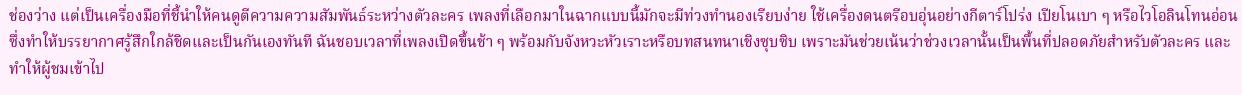ช่องว่าง แต่เป็นเครื่องมือที่ชี้นำให้คนดูตีความความสัมพันธ์ระหว่างตัวละคร เพลงที่เลือกมาในฉากแบบนี้มักจะมีท่วงทำนองเรียบง่าย ใช้เครื่องดนตรีอบอุ่นอย่างกีตาร์โปร่ง เปียโนเบา ๆ หรือไวโอลินโทนอ่อน ซึ่งทำให้บรรยากาศรู้สึกใกล้ชิดและเป็นกันเองทันที ฉันชอบเวลาที่เพลงเปิดขึ้นช้า ๆ พร้อมกับจังหวะหัวเราะหรือบทสนทนาเชิงซุบซิบ เพราะมันช่วยเน้นว่าช่วงเวลานั้นเป็นพื้นที่ปลอดภัยสำหรับตัวละคร และทำให้ผู้ชมเข้าไป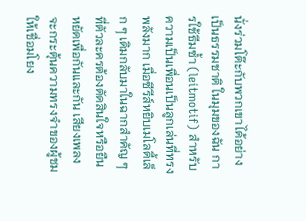นั่งร่วมโต๊ะกับพวกเขาได้อย่างเป็นธรรมชาติ ในมุมของฉัน การใช้ธีมซ้ำ (leitmotif) สำหรับความเป็นเพื่อนเป็นลูกเล่นที่ทรงพลังมาก เมื่อซีรีส์หยิบเมโลดี้เล็ก ๆ เดิมกลับมาในฉากสำคัญ ๆ ที่ตัวละครต้องตัดสินใจหรือยืนหยัดเพื่อกันและกัน เสียงเพลงจะกระตุ้นความทรงจำของผู้ชมให้เชื่อมโยง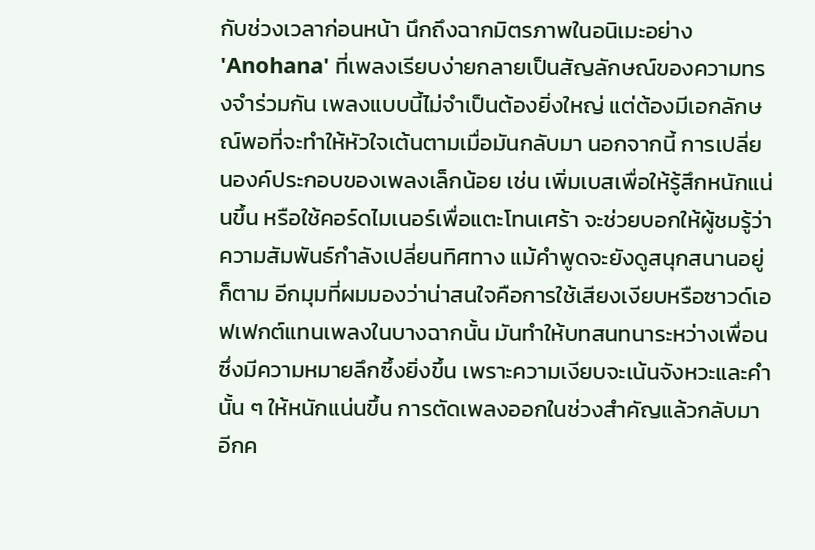กับช่วงเวลาก่อนหน้า นึกถึงฉากมิตรภาพในอนิเมะอย่าง 'Anohana' ที่เพลงเรียบง่ายกลายเป็นสัญลักษณ์ของความทรงจำร่วมกัน เพลงแบบนี้ไม่จำเป็นต้องยิ่งใหญ่ แต่ต้องมีเอกลักษณ์พอที่จะทำให้หัวใจเต้นตามเมื่อมันกลับมา นอกจากนี้ การเปลี่ยนองค์ประกอบของเพลงเล็กน้อย เช่น เพิ่มเบสเพื่อให้รู้สึกหนักแน่นขึ้น หรือใช้คอร์ดไมเนอร์เพื่อแตะโทนเศร้า จะช่วยบอกให้ผู้ชมรู้ว่าความสัมพันธ์กำลังเปลี่ยนทิศทาง แม้คำพูดจะยังดูสนุกสนานอยู่ก็ตาม อีกมุมที่ผมมองว่าน่าสนใจคือการใช้เสียงเงียบหรือซาวด์เอฟเฟกต์แทนเพลงในบางฉากนั้น มันทำให้บทสนทนาระหว่างเพื่อนซึ่งมีความหมายลึกซึ้งยิ่งขึ้น เพราะความเงียบจะเน้นจังหวะและคำนั้น ๆ ให้หนักแน่นขึ้น การตัดเพลงออกในช่วงสำคัญแล้วกลับมาอีกค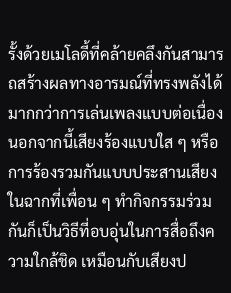รั้งด้วยเมโลดี้ที่คล้ายคลึงกันสามารถสร้างผลทางอารมณ์ที่ทรงพลังได้มากกว่าการเล่นเพลงแบบต่อเนื่อง นอกจากนี้เสียงร้องแบบใส ๆ หรือการร้องรวมกันแบบประสานเสียงในฉากที่เพื่อน ๆ ทำกิจกรรมร่วมกันก็เป็นวิธีที่อบอุ่นในการสื่อถึงความใกล้ชิด เหมือนกับเสียงป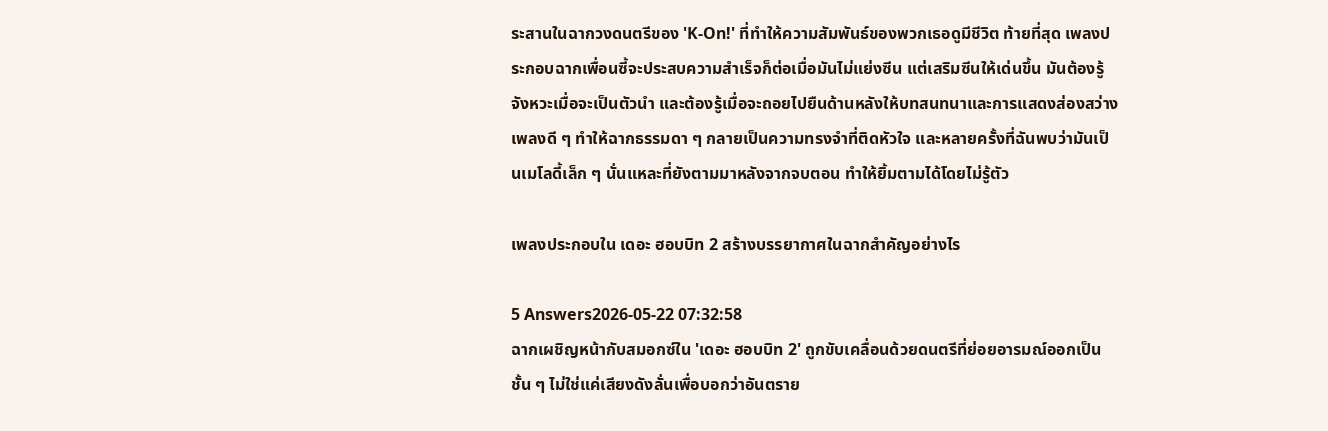ระสานในฉากวงดนตรีของ 'K-On!' ที่ทำให้ความสัมพันธ์ของพวกเธอดูมีชีวิต ท้ายที่สุด เพลงประกอบฉากเพื่อนซี้จะประสบความสำเร็จก็ต่อเมื่อมันไม่แย่งซีน แต่เสริมซีนให้เด่นขึ้น มันต้องรู้จังหวะเมื่อจะเป็นตัวนำ และต้องรู้เมื่อจะถอยไปยืนด้านหลังให้บทสนทนาและการแสดงส่องสว่าง เพลงดี ๆ ทำให้ฉากธรรมดา ๆ กลายเป็นความทรงจำที่ติดหัวใจ และหลายครั้งที่ฉันพบว่ามันเป็นเมโลดี้เล็ก ๆ นั่นแหละที่ยังตามมาหลังจากจบตอน ทำให้ยิ้มตามได้โดยไม่รู้ตัว

เพลงประกอบใน เดอะ ฮอบบิท 2 สร้างบรรยากาศในฉากสำคัญอย่างไร

5 Answers2026-05-22 07:32:58
ฉากเผชิญหน้ากับสมอกซ์ใน 'เดอะ ฮอบบิท 2' ถูกขับเคลื่อนด้วยดนตรีที่ย่อยอารมณ์ออกเป็นชั้น ๆ ไม่ใช่แค่เสียงดังลั่นเพื่อบอกว่าอันตราย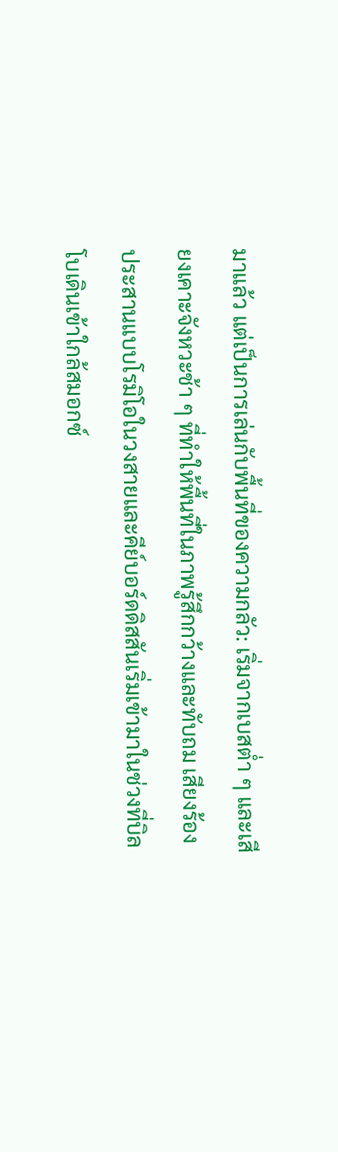มาแล้ว แต่เป็นการเล่นกับพื้นที่ของความกลัว: เริ่มจากเบสต่ำ ๆ และเสียงเคาะจังหวะช้า ๆ ที่ทำให้พื้นที่ในภาพรู้สึกกว้างและทับถม เสียงร้องประสานแบบโรมิโอในวงสายและคีย์บอร์ดดิสสันเริ่มเข้ามาในช่วงที่บิลโบเดินเข้าใกล้สมอกซ์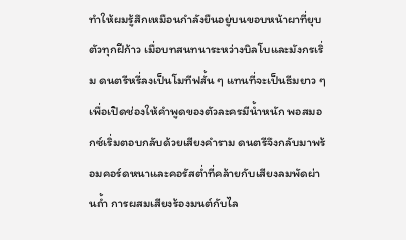ทำให้ผมรู้สึกเหมือนกำลังยืนอยู่บนขอบหน้าผาที่ยุบตัวทุกฝีก้าว เมื่อบทสนทนาระหว่างบิลโบและมังกรเริ่ม ดนตรีหรี่ลงเป็นโมทีฟสั้น ๆ แทนที่จะเป็นธีมยาว ๆ เพื่อเปิดช่องให้คำพูดของตัวละครมีน้ำหนัก พอสมอกซ์เริ่มตอบกลับด้วยเสียงคำราม ดนตรีจึงกลับมาพร้อมคอร์ดหนาและคอรัสต่ำที่คล้ายกับเสียงลมพัดผ่านถ้ำ การผสมเสียงร้องมนต์กับไล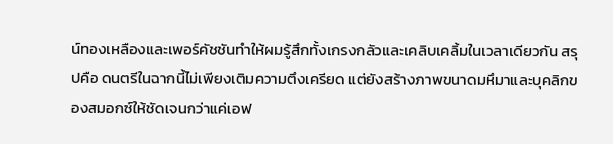น์ทองเหลืองและเพอร์คัชชันทำให้ผมรู้สึกทั้งเกรงกลัวและเคลิบเคลิ้มในเวลาเดียวกัน สรุปคือ ดนตรีในฉากนี้ไม่เพียงเติมความตึงเครียด แต่ยังสร้างภาพขนาดมหึมาและบุคลิกของสมอกซ์ให้ชัดเจนกว่าแค่เอฟ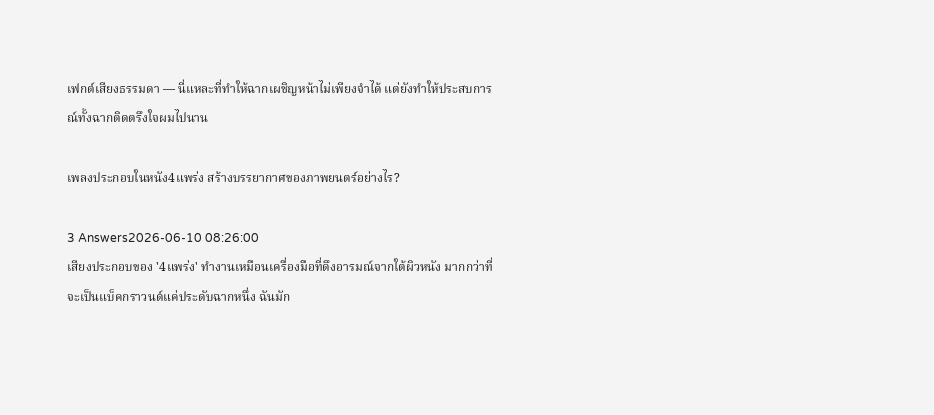เฟกต์เสียงธรรมดา — นี่แหละที่ทำให้ฉากเผชิญหน้าไม่เพียงจำได้ แต่ยังทำให้ประสบการณ์ทั้งฉากติดตรึงใจผมไปนาน

เพลงประกอบในหนัง4แพร่ง สร้างบรรยากาศของภาพยนตร์อย่างไร?

3 Answers2026-06-10 08:26:00
เสียงประกอบของ '4แพร่ง' ทำงานเหมือนเครื่องมือที่ดึงอารมณ์จากใต้ผิวหนัง มากกว่าที่จะเป็นแบ็คกราวนด์แค่ประดับฉากหนึ่ง ฉันมัก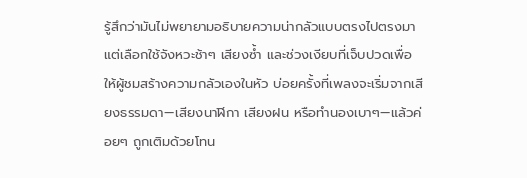รู้สึกว่ามันไม่พยายามอธิบายความน่ากลัวแบบตรงไปตรงมา แต่เลือกใช้จังหวะช้าๆ เสียงซ้ำ และช่วงเงียบที่เจ็บปวดเพื่อให้ผู้ชมสร้างความกลัวเองในหัว บ่อยครั้งที่เพลงจะเริ่มจากเสียงธรรมดา—เสียงนาฬิกา เสียงฝน หรือทำนองเบาๆ—แล้วค่อยๆ ถูกเติมด้วยโทน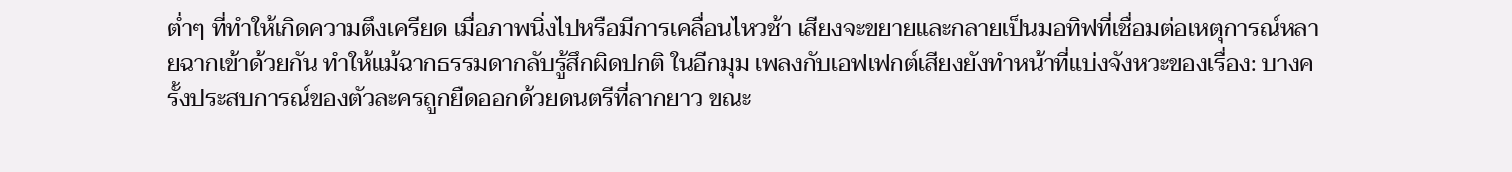ต่ำๆ ที่ทำให้เกิดความตึงเครียด เมื่อภาพนิ่งไปหรือมีการเคลื่อนไหวช้า เสียงจะขยายและกลายเป็นมอทิฟที่เชื่อมต่อเหตุการณ์หลายฉากเข้าด้วยกัน ทำให้แม้ฉากธรรมดากลับรู้สึกผิดปกติ ในอีกมุม เพลงกับเอฟเฟกต์เสียงยังทำหน้าที่แบ่งจังหวะของเรื่อง: บางครั้งประสบการณ์ของตัวละครถูกยืดออกด้วยดนตรีที่ลากยาว ขณะ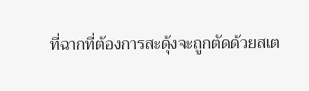ที่ฉากที่ต้องการสะดุ้งจะถูกตัดด้วยสเต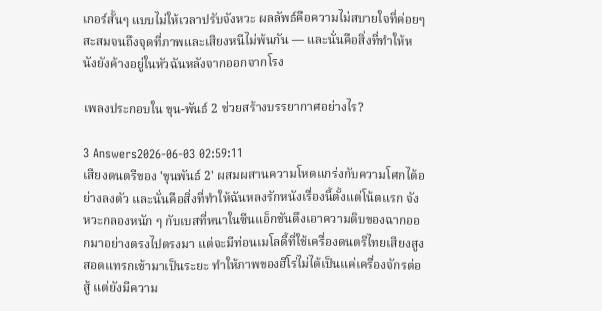เกอร์สั้นๆ แบบไม่ให้เวลาปรับจังหวะ ผลลัพธ์คือความไม่สบายใจที่ค่อยๆ สะสมจนถึงจุดที่ภาพและเสียงหนีไม่พ้นกัน — และนั่นคือสิ่งที่ทำให้หนังยังค้างอยู่ในหัวฉันหลังจากออกจากโรง

เพลงประกอบใน ขุน-พันธ์ 2 ช่วยสร้างบรรยากาศอย่างไร?

3 Answers2026-06-03 02:59:11
เสียงดนตรีของ 'ขุนพันธ์ 2' ผสมผสานความโหดแกร่งกับความโศกได้อย่างลงตัว และนั่นคือสิ่งที่ทำให้ฉันหลงรักหนังเรื่องนี้ตั้งแต่โน้ตแรก จังหวะกลองหนัก ๆ กับเบสที่หนาในซีนแอ็กชันดึงเอาความดิบของฉากออกมาอย่างตรงไปตรงมา แต่จะมีท่อนเมโลดี้ที่ใช้เครื่องดนตรีไทยเสียงสูงสอดแทรกเข้ามาเป็นระยะ ทำให้ภาพของฮีโร่ไม่ได้เป็นแค่เครื่องจักรต่อสู้ แต่ยังมีความ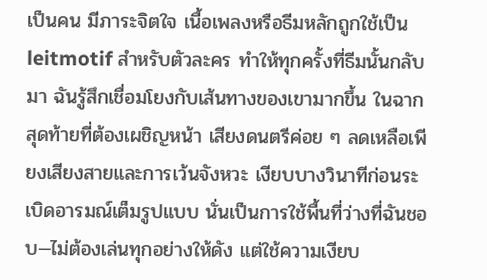เป็นคน มีภาระจิตใจ เนื้อเพลงหรือธีมหลักถูกใช้เป็น leitmotif สำหรับตัวละคร ทำให้ทุกครั้งที่ธีมนั้นกลับมา ฉันรู้สึกเชื่อมโยงกับเส้นทางของเขามากขึ้น ในฉากสุดท้ายที่ต้องเผชิญหน้า เสียงดนตรีค่อย ๆ ลดเหลือเพียงเสียงสายและการเว้นจังหวะ เงียบบางวินาทีก่อนระเบิดอารมณ์เต็มรูปแบบ นั่นเป็นการใช้พื้นที่ว่างที่ฉันชอบ—ไม่ต้องเล่นทุกอย่างให้ดัง แต่ใช้ความเงียบ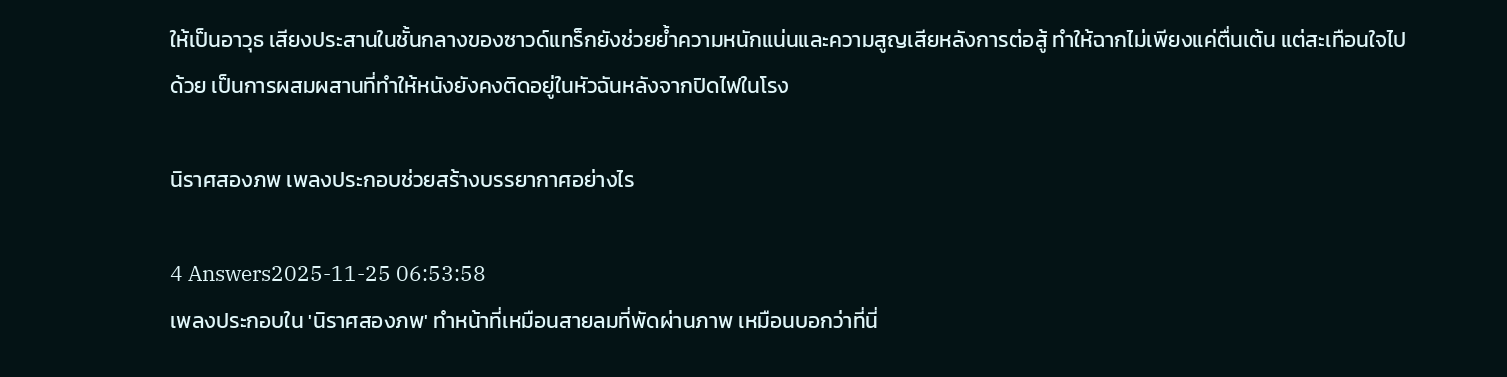ให้เป็นอาวุธ เสียงประสานในชั้นกลางของซาวด์แทร็กยังช่วยย้ำความหนักแน่นและความสูญเสียหลังการต่อสู้ ทำให้ฉากไม่เพียงแค่ตื่นเต้น แต่สะเทือนใจไปด้วย เป็นการผสมผสานที่ทำให้หนังยังคงติดอยู่ในหัวฉันหลังจากปิดไฟในโรง

นิราศสองภพ เพลงประกอบช่วยสร้างบรรยากาศอย่างไร

4 Answers2025-11-25 06:53:58
เพลงประกอบใน 'นิราศสองภพ' ทำหน้าที่เหมือนสายลมที่พัดผ่านภาพ เหมือนบอกว่าที่นี่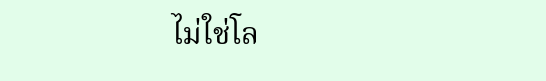ไม่ใช่โล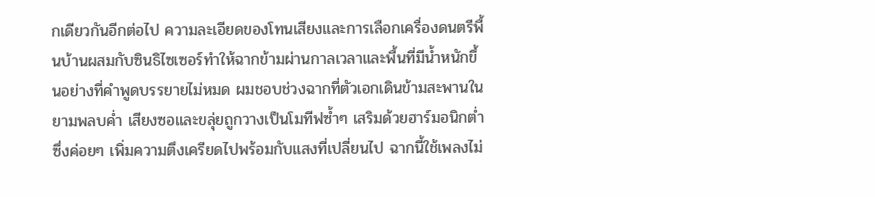กเดียวกันอีกต่อไป ความละเอียดของโทนเสียงและการเลือกเครื่องดนตรีพื้นบ้านผสมกับซินธิไซเซอร์ทำให้ฉากข้ามผ่านกาลเวลาและพื้นที่มีน้ำหนักขึ้นอย่างที่คำพูดบรรยายไม่หมด ผมชอบช่วงฉากที่ตัวเอกเดินข้ามสะพานในยามพลบค่ำ เสียงซอและขลุ่ยถูกวางเป็นโมทีฟซ้ำๆ เสริมด้วยฮาร์มอนิกต่ำซึ่งค่อยๆ เพิ่มความตึงเครียดไปพร้อมกับแสงที่เปลี่ยนไป ฉากนี้ใช้เพลงไม่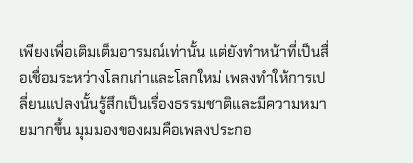เพียงเพื่อเติมเต็มอารมณ์เท่านั้น แต่ยังทำหน้าที่เป็นสื่อเชื่อมระหว่างโลกเก่าและโลกใหม่ เพลงทำให้การเปลี่ยนแปลงนั้นรู้สึกเป็นเรื่องธรรมชาติและมีความหมายมากขึ้น มุมมองของผมคือเพลงประกอ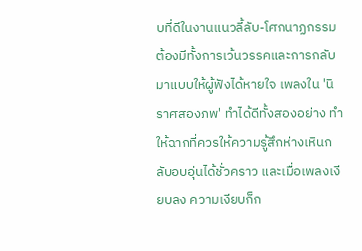บที่ดีในงานแนวลี้ลับ-โศกนาฏกรรมต้องมีทั้งการเว้นวรรคและการกลับมาแบบให้ผู้ฟังได้หายใจ เพลงใน 'นิราศสองภพ' ทำได้ดีทั้งสองอย่าง ทำให้ฉากที่ควรให้ความรู้สึกห่างเหินกลับอบอุ่นได้ชั่วคราว และเมื่อเพลงเงียบลง ความเงียบก็ก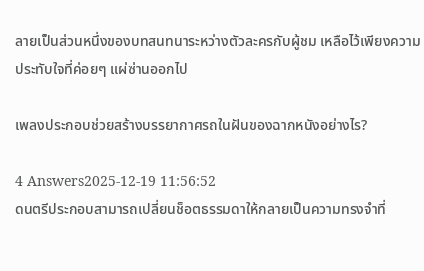ลายเป็นส่วนหนึ่งของบทสนทนาระหว่างตัวละครกับผู้ชม เหลือไว้เพียงความประทับใจที่ค่อยๆ แผ่ซ่านออกไป

เพลงประกอบช่วยสร้างบรรยากาศรถในฝันของฉากหนังอย่างไร?

4 Answers2025-12-19 11:56:52
ดนตรีประกอบสามารถเปลี่ยนช็อตธรรมดาให้กลายเป็นความทรงจำที่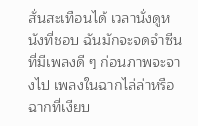สั่นสะเทือนได้ เวลานั่งดูหนังที่ชอบ ฉันมักจะจดจำซีนที่มีเพลงดี ๆ ก่อนภาพจะจางไป เพลงในฉากไล่ล่าหรือฉากที่เงียบ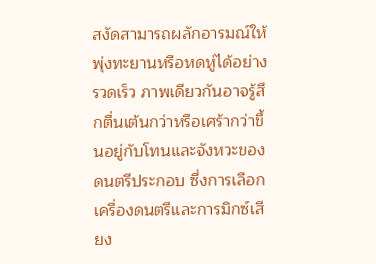สงัดสามารถผลักอารมณ์ให้พุ่งทะยานหรือหดหู่ได้อย่างรวดเร็ว ภาพเดียวกันอาจรู้สึกตื่นเต้นกว่าหรือเศร้ากว่าขึ้นอยู่กับโทนและจังหวะของดนตรีประกอบ ซึ่งการเลือกเครื่องดนตรีและการมิกซ์เสียง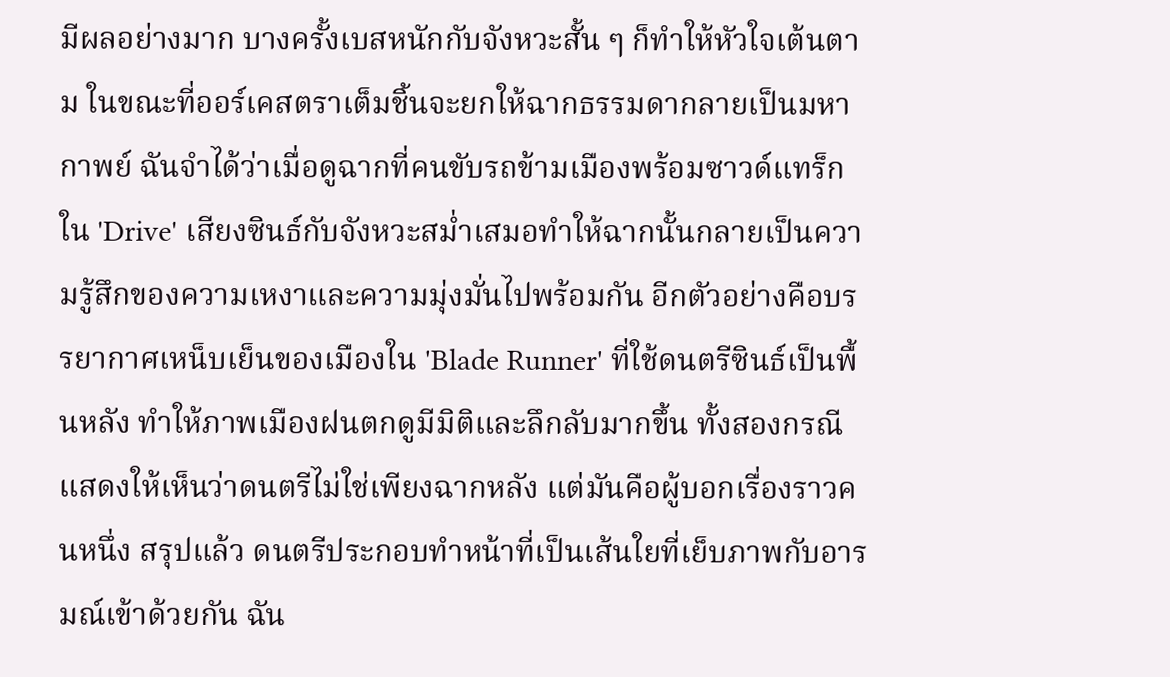มีผลอย่างมาก บางครั้งเบสหนักกับจังหวะสั้น ๆ ก็ทำให้หัวใจเต้นตาม ในขณะที่ออร์เคสตราเต็มชิ้นจะยกให้ฉากธรรมดากลายเป็นมหากาพย์ ฉันจำได้ว่าเมื่อดูฉากที่คนขับรถข้ามเมืองพร้อมซาวด์แทร็กใน 'Drive' เสียงซินธ์กับจังหวะสม่ำเสมอทำให้ฉากนั้นกลายเป็นความรู้สึกของความเหงาและความมุ่งมั่นไปพร้อมกัน อีกตัวอย่างคือบรรยากาศเหน็บเย็นของเมืองใน 'Blade Runner' ที่ใช้ดนตรีซินธ์เป็นพื้นหลัง ทำให้ภาพเมืองฝนตกดูมีมิติและลึกลับมากขึ้น ทั้งสองกรณีแสดงให้เห็นว่าดนตรีไม่ใช่เพียงฉากหลัง แต่มันคือผู้บอกเรื่องราวคนหนึ่ง สรุปแล้ว ดนตรีประกอบทำหน้าที่เป็นเส้นใยที่เย็บภาพกับอารมณ์เข้าด้วยกัน ฉัน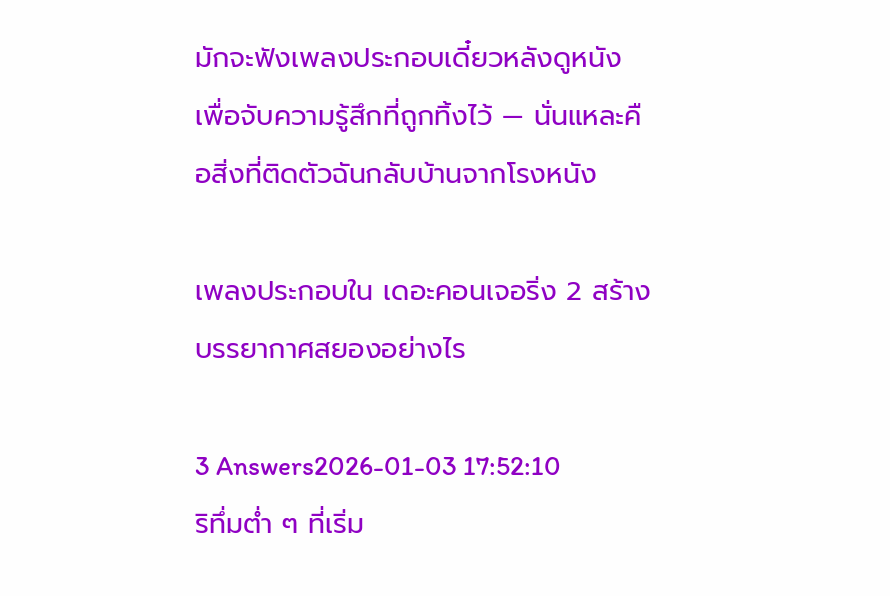มักจะฟังเพลงประกอบเดี๋ยวหลังดูหนัง เพื่อจับความรู้สึกที่ถูกทิ้งไว้ — นั่นแหละคือสิ่งที่ติดตัวฉันกลับบ้านจากโรงหนัง

เพลงประกอบใน เดอะคอนเจอริ่ง 2 สร้างบรรยากาศสยองอย่างไร

3 Answers2026-01-03 17:52:10
ริทึ่มต่ำ ๆ ที่เริ่ม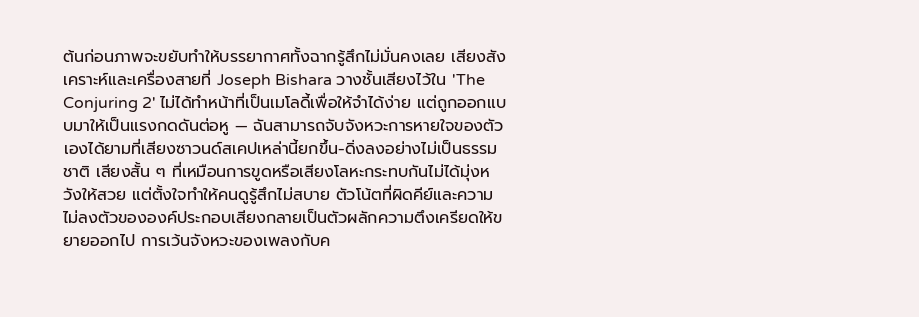ต้นก่อนภาพจะขยับทำให้บรรยากาศทั้งฉากรู้สึกไม่มั่นคงเลย เสียงสังเคราะห์และเครื่องสายที่ Joseph Bishara วางชั้นเสียงไว้ใน 'The Conjuring 2' ไม่ได้ทำหน้าที่เป็นเมโลดี้เพื่อให้จำได้ง่าย แต่ถูกออกแบบมาให้เป็นแรงกดดันต่อหู — ฉันสามารถจับจังหวะการหายใจของตัวเองได้ยามที่เสียงซาวนด์สเคปเหล่านี้ยกขึ้น-ดิ่งลงอย่างไม่เป็นธรรมชาติ เสียงสั้น ๆ ที่เหมือนการขูดหรือเสียงโลหะกระทบกันไม่ได้มุ่งหวังให้สวย แต่ตั้งใจทำให้คนดูรู้สึกไม่สบาย ตัวโน้ตที่ผิดคีย์และความไม่ลงตัวขององค์ประกอบเสียงกลายเป็นตัวผลักความตึงเครียดให้ขยายออกไป การเว้นจังหวะของเพลงกับค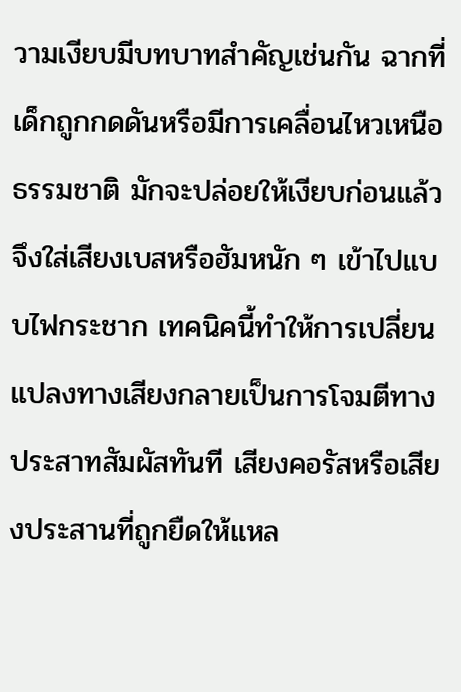วามเงียบมีบทบาทสำคัญเช่นกัน ฉากที่เด็กถูกกดดันหรือมีการเคลื่อนไหวเหนือธรรมชาติ มักจะปล่อยให้เงียบก่อนแล้วจึงใส่เสียงเบสหรือฮัมหนัก ๆ เข้าไปแบบไฟกระชาก เทคนิคนี้ทำให้การเปลี่ยนแปลงทางเสียงกลายเป็นการโจมตีทางประสาทสัมผัสทันที เสียงคอรัสหรือเสียงประสานที่ถูกยืดให้แหล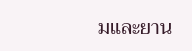มและยาน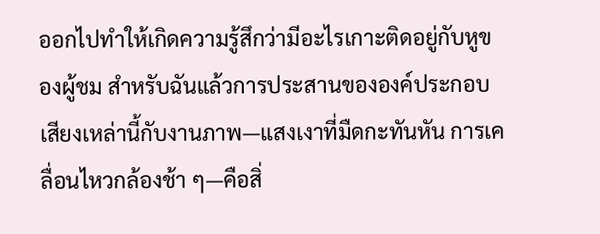ออกไปทำให้เกิดความรู้สึกว่ามีอะไรเกาะติดอยู่กับหูของผู้ชม สำหรับฉันแล้วการประสานขององค์ประกอบเสียงเหล่านี้กับงานภาพ—แสงเงาที่มืดกะทันหัน การเคลื่อนไหวกล้องช้า ๆ—คือสิ่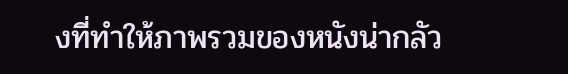งที่ทำให้ภาพรวมของหนังน่ากลัว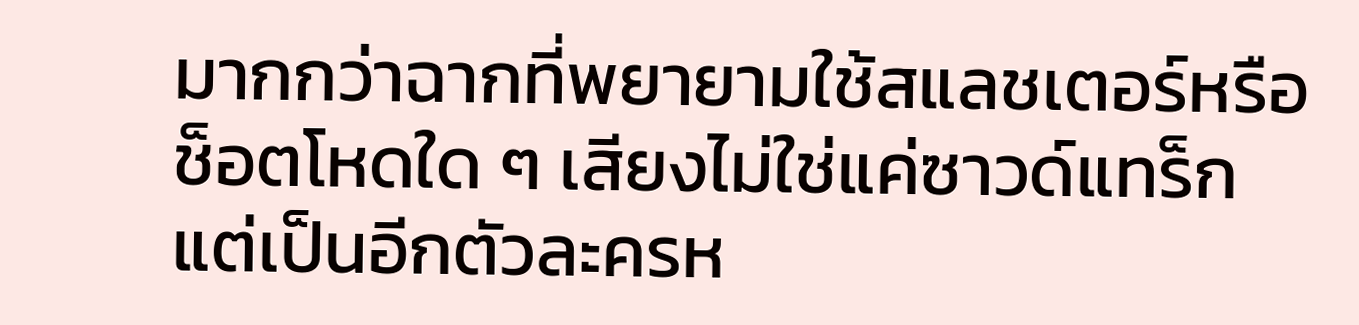มากกว่าฉากที่พยายามใช้สแลชเตอร์หรือช็อตโหดใด ๆ เสียงไม่ใช่แค่ซาวด์แทร็ก แต่เป็นอีกตัวละครห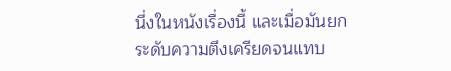นึ่งในหนังเรื่องนี้ และเมื่อมันยกระดับความตึงเครียดจนแทบ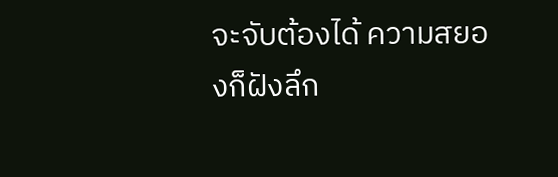จะจับต้องได้ ความสยองก็ฝังลึก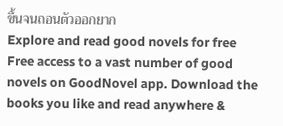ขึ้นจนถอนตัวออกยาก
Explore and read good novels for free
Free access to a vast number of good novels on GoodNovel app. Download the books you like and read anywhere &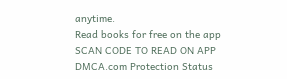anytime.
Read books for free on the app
SCAN CODE TO READ ON APP
DMCA.com Protection Status